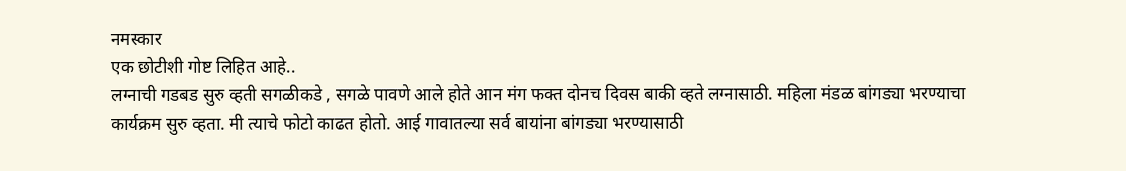नमस्कार
एक छोटीशी गोष्ट लिहित आहे..
लग्नाची गडबड सुरु व्हती सगळीकडे , सगळे पावणे आले होते आन मंग फक्त दोनच दिवस बाकी व्हते लग्नासाठी. महिला मंडळ बांगड्या भरण्याचा कार्यक्रम सुरु व्हता. मी त्याचे फोटो काढत होतो. आई गावातल्या सर्व बायांना बांगड्या भरण्यासाठी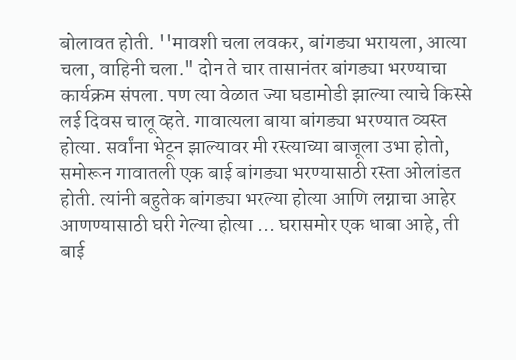बोलावत होती. ''मावशी चला लवकर, बांगड्या भरायला, आत्या चला, वाहिनी चला." दोन ते चार तासानंतर बांगड्या भरण्याचा कार्यक्रम संपला. पण त्या वेळात ज्या घडामोडी झाल्या त्याचे किस्से लई दिवस चालू व्हते. गावात्यला बाया बांगड्या भरण्यात व्यस्त होत्या. सर्वांना भेटून झाल्यावर मी रस्त्याच्या बाजूला उभा होतो, समोरून गावातली एक बाई बांगड्या भरण्यासाठी रस्ता ओलांडत होती. त्यांनी बहुतेक बांगड्या भरल्या होत्या आणि लग्नाचा आहेर आणण्यासाठी घरी गेल्या होत्या ... घरासमोर एक धाबा आहे, ती बाई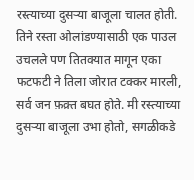रस्त्याच्या दुसऱ्या बाजूला चालत होती. तिने रस्ता ओलांडण्यासाठी एक पाउल उचलले पण तितक्यात मागून एका फटफटी ने तिला जोरात टक्कर मारली, सर्व जन फ़क़्त बघत होते. मी रस्त्याच्या दुसऱ्या बाजूला उभा होतो, सगळीकडे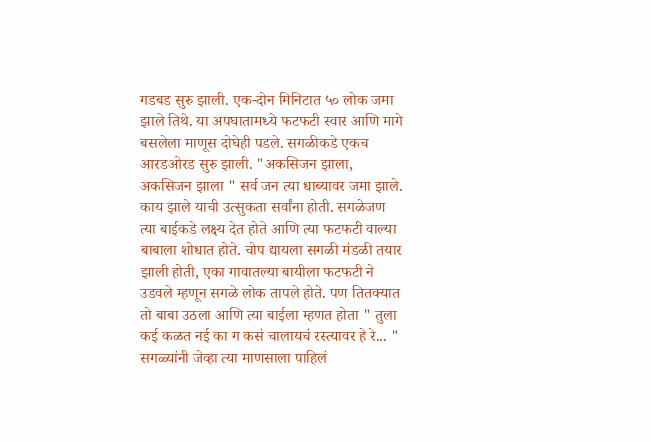गडबड सुरु झाली. एक-दोन मिनिटात ५० लोक जमा झाले तिथे. या अपघातामध्ये फटफटी स्वार आणि मागे बसलेला माणूस दोघेही पडले. सगळीकडे एकच आरडओरड सुरु झाली. "अकसिजन झाला, अकसिजन झाला " सर्व जन त्या धाब्यावर जमा झाले. काय झाले याची उत्सुकता सर्वांना होती. सगळेजण त्या बाईकडे लक्ष्य देत होते आणि त्या फटफटी वाल्या बाबाला शोधात होते. चोप द्यायला सगळी मंडळी तयार झाली होती, एका गावातल्या बायीला फटफटी ने उडवले म्हणून सगळे लोक तापले होते. पण तितक्यात तो बाबा उठला आणि त्या बाईला म्हणत होता " तुला कई कळत नई का ग कसं चालायचं रस्त्यावर हे रे... " सगळ्यांनी जेव्हा त्या माणसाला पाहिलं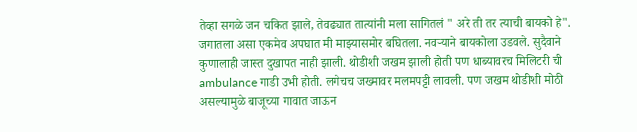तेव्हा सगळे जन चकित झाले, तेवढ्यात तात्यांनी मला सागितलं " अरे ती तर त्याची बायको हे". जगातला असा एकमेव अपघात मी माझ्यासमोर बघितला. नवऱ्याने बायकोला उडवले. सुदैवाने कुणालाही जास्त दुखापत नाही झाली. थोडीशी जखम झाली होती पण धाब्यावरच मिलिटरी ची ambulance गाडी उभी होती. लगेचच जख्मावर मलमपट्टी लावली. पण जखम थोडीशी मोठी असल्यामुळे बाजूच्या गावात जाऊन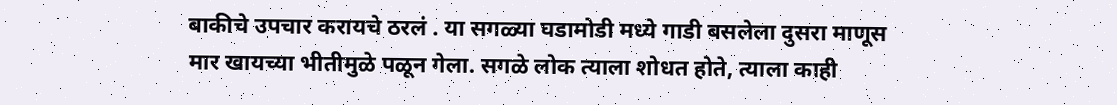बाकीचे उपचार करायचे ठरलं . या सगळ्या घडामोडी मध्ये गाडी बसलेला दुसरा माणूस मार खायच्या भीतीमुळे पळून गेला. सगळे लोक त्याला शोधत होते, त्याला काही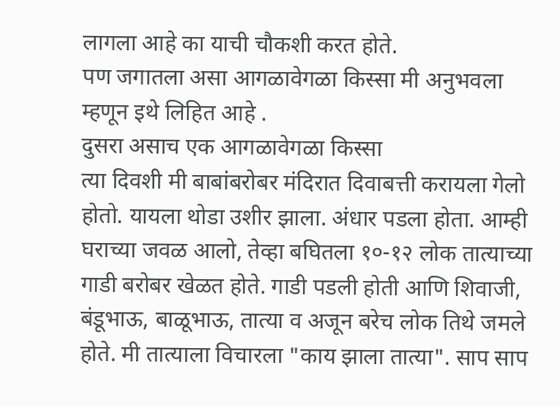लागला आहे का याची चौकशी करत होते.
पण जगातला असा आगळावेगळा किस्सा मी अनुभवला म्हणून इथे लिहित आहे .
दुसरा असाच एक आगळावेगळा किस्सा
त्या दिवशी मी बाबांबरोबर मंदिरात दिवाबत्ती करायला गेलो होतो. यायला थोडा उशीर झाला. अंधार पडला होता. आम्ही घराच्या जवळ आलो, तेव्हा बघितला १०-१२ लोक तात्याच्या गाडी बरोबर खेळत होते. गाडी पडली होती आणि शिवाजी, बंडूभाऊ, बाळूभाऊ, तात्या व अजून बरेच लोक तिथे जमले होते. मी तात्याला विचारला "काय झाला तात्या". साप साप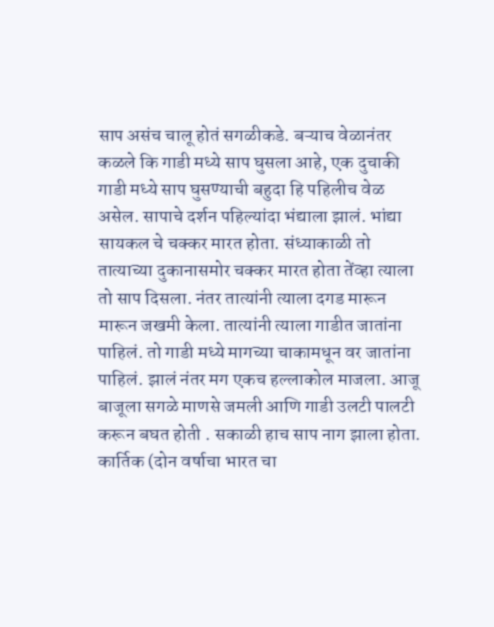साप असंच चालू होतं सगळीकडे. बऱ्याच वेळानंतर कळले कि गाडी मध्ये साप घुसला आहे, एक दुचाकी गाडी मध्ये साप घुसण्याची बहुदा हि पहिलीच वेळ असेल. सापाचे दर्शन पहिल्यांदा भंद्याला झालं. भांद्या सायकल चे चक्कर मारत होता. संध्याकाळी तो तात्याच्या दुकानासमोर चक्कर मारत होता तेंव्हा त्याला तो साप दिसला. नंतर तात्यांनी त्याला दगड मारून मारून जखमी केला. तात्यांनी त्याला गाडीत जातांना पाहिलं. तो गाडी मध्ये मागच्या चाकामधून वर जातांना पाहिलं. झालं नंतर मग एकच हल्लाकोल माजला. आजू बाजूला सगळे माणसे जमली आणि गाडी उलटी पालटी करून बघत होती . सकाळी हाच साप नाग झाला होता. कार्तिक (दोन वर्षाचा भारत चा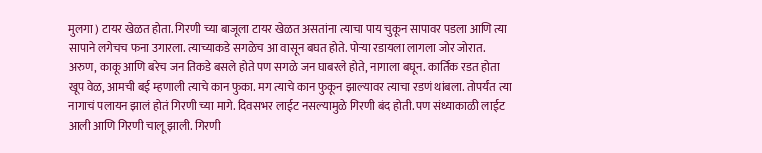मुलगा ) टायर खेळत होता. गिरणी च्या बाजूला टायर खेळत असतांना त्याचा पाय चुकून सापावर पडला आणि त्या सापाने लगेचच फना उगारला. त्याच्याकडे सगळेच आ वासून बघत होते. पोऱ्या रडायला लागला जोर जोरात. अरुण, काकू आणि बरेच जन तिकडे बसले होते पण सगळे जन घाबरले होते, नागाला बघून. कार्तिक रडत होता खूप वेळ, आमची बई म्हणाली त्याचे कान फुका. मग त्याचे कान फुकून झाल्यावर त्याचा रडणं थांबला. तोपर्यंत त्या नागाचं पलायन झालं होतं गिरणी च्या मागे. दिवसभर लाईट नसल्यामुळे गिरणी बंद होती. पण संध्याकाळी लाईट आली आणि गिरणी चालू झाली. गिरणी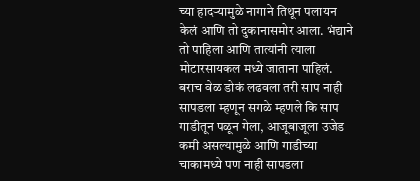च्या हादऱ्यामुळे नागाने तिथून पलायन केलं आणि तो दुकानासमोर आला. भंद्याने तो पाहिला आणि तात्यांनी त्याला मोटारसायकल मध्ये जाताना पाहिलं.
बराच वेळ डोकं लढवला तरी साप नाही सापडला म्हणून सगळे म्हणले कि साप गाडीतून पळून गेला, आजूबाजूला उजेड कमी असल्यामुळे आणि गाडीच्या चाकामध्ये पण नाही सापडला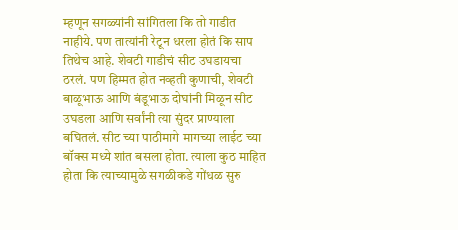म्हणून सगळ्यांनी सांगितला कि तो गाडीत नाहीये. पण तात्यांनी रेटून धरला होतं कि साप तिथेच आहे. शेवटी गाडीचं सीट उघडायचा ठरलं. पण हिम्मत होत नव्हती कुणाची, शेवटी बाळूभाऊ आणि बंडूभाऊ दोघांनी मिळून सीट उघडला आणि सर्वांनी त्या सुंदर प्राण्याला बघितलं. सीट च्या पाठीमागे मागच्या लाईट च्या बॉक्स मध्ये शांत बसला होता. त्याला कुठ माहित होता कि त्याच्यामुळे सगळीकडे गोंधळ सुरु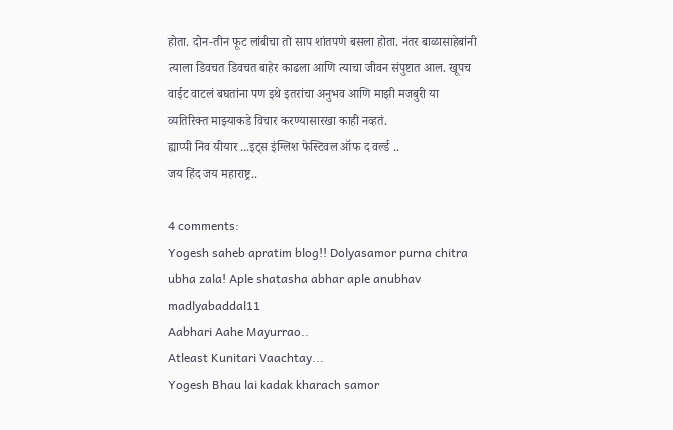होता. दोन-तीन फूट लांबीचा तो साप शांतपणे बसला होता. नंतर बाळासाहेबांनी त्याला डिवचत डिवचत बाहेर काढला आणि त्याचा जीवन संपुष्टात आल. खूपच वाईट वाटलं बघतांना पण इथे इतरांचा अनुभव आणि माझी मजबुरी या व्यतिरिक्त माझ्याकडे विचार करण्यासारखा काही नव्हतं.
ह्याप्पी निव यीयार ...इट्स इंग्लिश फेस्टिवल ऑफ द वर्ल्ड ..
जय हिंद जय महाराष्ट्र..

4 comments:
Yogesh saheb apratim blog!! Dolyasamor purna chitra ubha zala! Aple shatasha abhar aple anubhav madlyabaddal11
Aabhari Aahe Mayurrao..
Atleast Kunitari Vaachtay...
Yogesh Bhau lai kadak kharach samor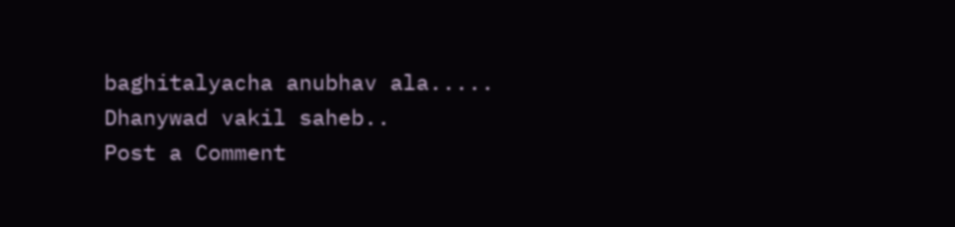baghitalyacha anubhav ala.....
Dhanywad vakil saheb..
Post a Comment